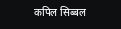कपिल सिब्बल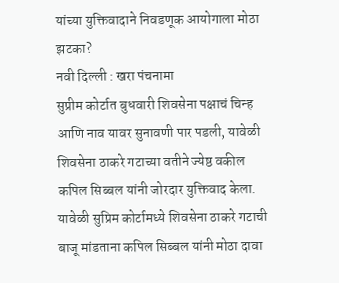यांच्या युक्तिवादाने निवडणूक आयोगाला मोठा झटका?
नवी दिल्ली : खरा पंचनामा
सुप्रीम कोर्टात बुधवारी शिवसेना पक्षाचं चिन्ह आणि नाव यावर सुनावणी पार पडली, यावेळी शिवसेना ठाकरे गटाच्या वतीने ज्येष्ठ वकील कपिल सिब्बल यांनी जोरदार युक्तिवाद केला.
यावेळी सुप्रिम कोर्टामध्ये शिवसेना ठाकरे गटाची बाजू मांडताना कपिल सिब्बल यांनी मोठा दावा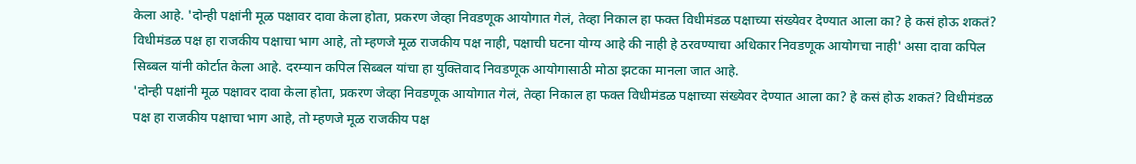केला आहे. 'दोन्ही पक्षांनी मूळ पक्षावर दावा केला होता, प्रकरण जेव्हा निवडणूक आयोगात गेलं, तेव्हा निकाल हा फक्त विधीमंडळ पक्षाच्या संख्येवर देण्यात आला का? हे कसं होऊ शकतं? विधीमंडळ पक्ष हा राजकीय पक्षाचा भाग आहे, तो म्हणजे मूळ राजकीय पक्ष नाही, पक्षाची घटना योग्य आहे की नाही हे ठरवण्याचा अधिकार निवडणूक आयोगचा नाही' असा दावा कपिल सिब्बल यांनी कोर्टात केला आहे. दरम्यान कपिल सिब्बल यांचा हा युक्तिवाद निवडणूक आयोगासाठी मोठा झटका मानला जात आहे.
'दोन्ही पक्षांनी मूळ पक्षावर दावा केला होता, प्रकरण जेव्हा निवडणूक आयोगात गेलं, तेव्हा निकाल हा फक्त विधीमंडळ पक्षाच्या संख्येवर देण्यात आला का? हे कसं होऊ शकतं? विधीमंडळ पक्ष हा राजकीय पक्षाचा भाग आहे, तो म्हणजे मूळ राजकीय पक्ष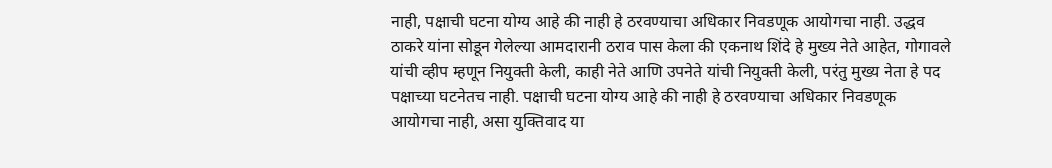नाही, पक्षाची घटना योग्य आहे की नाही हे ठरवण्याचा अधिकार निवडणूक आयोगचा नाही. उद्धव ठाकरे यांना सोडून गेलेल्या आमदारानी ठराव पास केला की एकनाथ शिंदे हे मुख्य नेते आहेत, गोगावले यांची व्हीप म्हणून नियुक्ती केली, काही नेते आणि उपनेते यांची नियुक्ती केली, परंतु मुख्य नेता हे पद पक्षाच्या घटनेतच नाही. पक्षाची घटना योग्य आहे की नाही हे ठरवण्याचा अधिकार निवडणूक आयोगचा नाही, असा युक्तिवाद या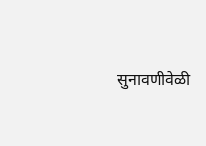सुनावणीवेळी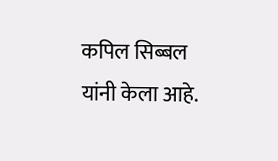कपिल सिब्बल यांनी केला आहे.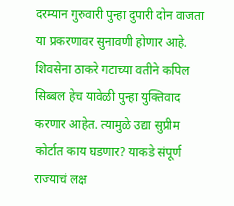दरम्यान गुरुवारी पुन्हा दुपारी दोन वाजता या प्रकरणावर सुनावणी होणार आहे. शिवसेना ठाकरे गटाच्या वतीने कपिल सिब्बल हेच यावेळी पुन्हा युक्तिवाद करणार आहेत. त्यामुळे उद्या सुप्रीम कोर्टात काय घडणार? याकडे संपूर्ण राज्याचं लक्ष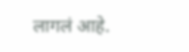लागलं आहे.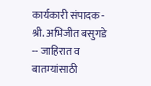कार्यकारी संपादक - श्री. अभिजीत बसुगडे -- जाहिरात व बातम्यांसाठी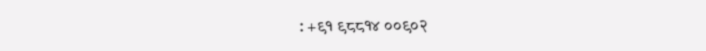: +९१ ९८८१४ ००९०२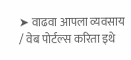➤ वाढवा आपला व्यवसाय / वेब पोर्टल्स करिता इथे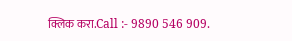क्लिक करा.Call :- 9890 546 909.